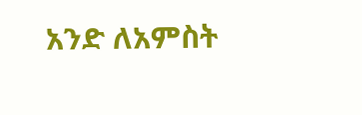አንድ ለአምስት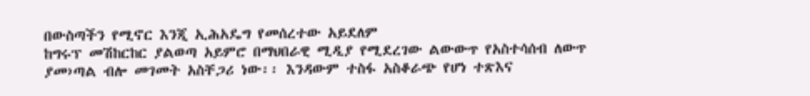በውስጣችን የሚኖር እንጂ ኢሕአዴግ የመሰረተው አይደለም
ከግሩፕ መሽከርከር ያልወጣ አይምሮ በማህበራዊ ሚዲያ የሚደረገው ልውውጥ የአስተሳሰብ ለውጥ ያመ›ጣል ብሎ መገመት አስቸጋሪ ነው፡፡ እንዳውም ተስፋ አስቆራጭ የሆነ ተጽእና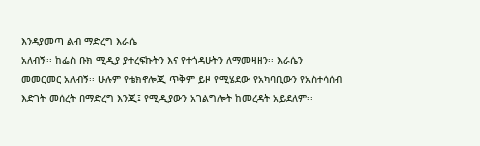እንዳያመጣ ልብ ማድረግ እራሴ
አለብኝ፡፡ ከፌስ ቡክ ሚዲያ ያተረፍኩትን እና የተጎዳሁትን ለማመዛዘን፡፡ እራሴን መመርመር አለብኝ፡፡ ሁሉም የቴክኖሎጂ ጥቅም ይዞ የሚሄደው የአካባቢውን የአስተሳሰብ እድገት መሰረት በማድረግ እንጂ፤ የሚዲያውን አገልግሎት ከመረዳት አይደለም፡፡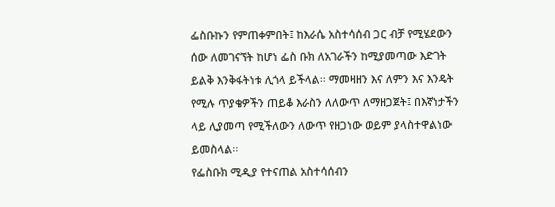ፌስቡኩን የምጠቀምበት፤ ከእራሴ አስተሳሰብ ጋር ብቻ የሚሄደውን ሰው ለመገናኘት ከሆነ ፌስ ቡክ ለአገራችን ከሚያመጣው እድገት ይልቅ እንቅፋትነቱ ሊጎላ ይችላል፡፡ ማመዛዘን እና ለምን እና እንዴት የሚሉ ጥያቄዎችን ጠይቆ እራስን ለለውጥ ለማዘጋጀት፤ በእኛነታችን ላይ ሊያመጣ የሚችለውን ለውጥ የዘጋነው ወይም ያላስተዋልነው ይመስላል፡፡
የፌስቡክ ሚዲያ የተናጠል አስተሳሰብን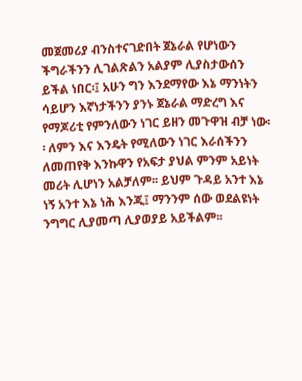መጀመሪያ ብንስተናገድበት ጀኔራል የሆነውን ችግራችንን ሊገልጽልን አልያም ሊያስታውሰን ይችል ነበር፡፤ አሁን ግን እንደማየው እኔ ማንነትን ሳይሆን እኛነታችንን ያንኑ ጀኔራል ማድረግ እና የማጆሪቲ የምንለውን ነገር ይዘን መጉዋዝ ብቻ ነው፡፡ ለምን እና እንዴት የሚለውን ነገር እራሰችንን ለመጠየቅ እንኩዋን የአፍታ ያህል ምንም አይነት መሪት ሊሆነን አልቻለም፡፡ ይህም ጉዳይ አንተ እኔ ነኝ አንተ እኔ ነሕ እንጂ፤ ማንንም ሰው ወደልዩነት ንግግር ሊያመጣ ሊያወያይ አይችልም፡፡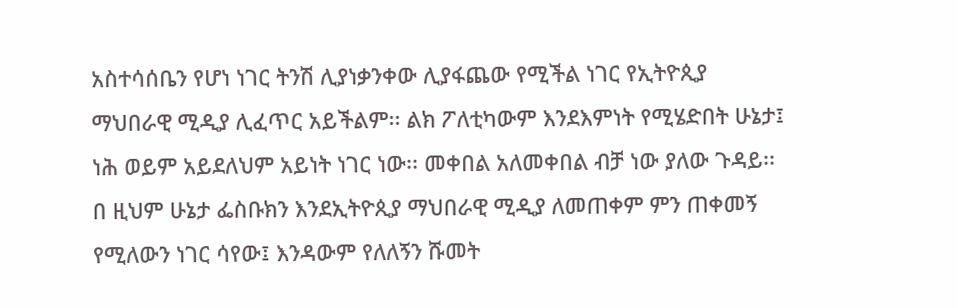አስተሳሰቤን የሆነ ነገር ትንሽ ሊያነቃንቀው ሊያፋጨው የሚችል ነገር የኢትዮጲያ ማህበራዊ ሚዲያ ሊፈጥር አይችልም፡፡ ልክ ፖለቲካውም እንደእምነት የሚሄድበት ሁኔታ፤ ነሕ ወይም አይደለህም አይነት ነገር ነው፡፡ መቀበል አለመቀበል ብቻ ነው ያለው ጉዳይ፡፡ በ ዚህም ሁኔታ ፌስቡክን እንደኢትዮጲያ ማህበራዊ ሚዲያ ለመጠቀም ምን ጠቀመኝ የሚለውን ነገር ሳየው፤ እንዳውም የለለኝን ሹመት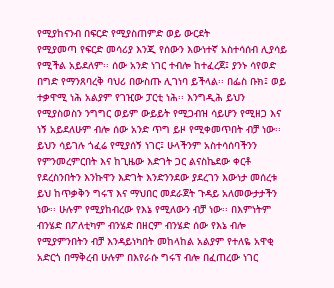የሚያከናንብ በፍርድ የሚያስጠምድ ወይ ውርደት
የሚያመጣ የፍርድ መሳሪያ እንጂ የሰውን እውነተኛ አስተሳሰብ ሊያሳይ የሚችል አይደለም፡፡ ሰው አንድ ነገር ተብሎ ከተፈረጀ፤ ያንኑ ሳየወድ በግድ የማንጸባረቅ ባህሪ በውስጡ ሊገነባ ይችላል፡፡ በፌስ ቡክ፤ ወይ ተቃዋሚ ነሕ አልያም የገዢው ፓርቲ ነሕ፡፡ እንግዲሕ ይህን የሚያስወስን ንግግር ወይም ውይይት የሚጋብዝ ሳይሆን የሚዘጋ እና ነኝ አይደለሁም ብሎ ሰው አንድ ጥግ ይዞ የሚቀመጥበት ብቻ ነው፡፡
ይህን ሳይገሉ ጎፈሬ የሚያሰኝ ነገር፤ ሁላችንም አስተሳሰባችንን የምንመረምርበት እና ከጊዜው እድገት ጋር ልናስኬደው ቀርቶ የደረስንበትን እንኩዋን እድገት እንድንንደው ያደረገን እውነታ መሰረቱ ይህ ከጥቃቅን ግሩፕ እና ማህበር መደራጀት ጉዳይ አለመውታታችን ነው፡፡ ሁሉም የሚያከብረው የእኔ የሚለውን ብቻ ነው፡፡ በእምነትም ብንሄድ በፖለቲካም ብንሄድ በዘርም ብንሄድ ሰው የእኔ ብሎ የሚያምንበትን ብቻ እንዳይነካበት መከላከል አልያም የተለዬ አዋቂ አድርጎ በማቅረብ ሁሉም በእየራሱ ግሩፕ ብሎ በፈጠረው ነገር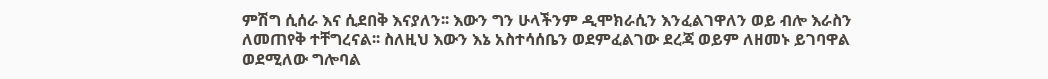ምሽግ ሲሰራ እና ሲደበቅ እናያለን፡፡ እውን ግን ሁላችንም ዲሞክራሲን እንፈልገዋለን ወይ ብሎ እራስን ለመጠየቅ ተቸግረናል፡፡ ስለዚህ እውን እኔ አስተሳሰቤን ወደምፈልገው ደረጃ ወይም ለዘመኑ ይገባዋል ወደሚለው ግሎባል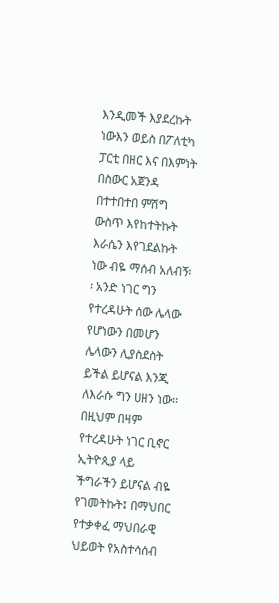እንዲመች እያደረኩት ነውእን ወይስ በፖለቲካ ፓርቲ በዘር እና በእምነት በስውር አጀንዳ በተተበተበ ምሽግ ውስጥ እየከተትኩት እራሴን እየገደልኩት ነው ብዬ ማሰብ አለብኝ፡፡ አንድ ነገር ግን የተረዳሁት ሰው ሌላው የሆነውን በመሆን ሌላውን ሊያስደስት ይችል ይሆናል እንጂ ለእራሱ ግን ሀዘን ነው፡፡
በዚህም በዛም የተረዳሁት ነገር ቢኖር ኢትዮጲያ ላይ ችግራችን ይሆናል ብዬ የገመትኩት፤ በማህበር የተቃቀፈ ማህበራዊ ህይወት የአስተሳሰብ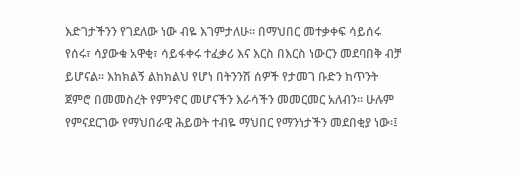እድገታችንን የገደለው ነው ብዬ እገምታለሁ፡፡ በማህበር መተቃቀፍ ሳይሰሩ የሰሩ፣ ሳያውቁ አዋቂ፣ ሳይፋቀሩ ተፈቃሪ እና እርስ በእርስ ነውርን መደባበቅ ብቻ ይሆናል፡፡ እከክልኝ ልከክልህ የሆነ በትንንሽ ሰዎች የታመገ ቡድን ከጥንት ጀምሮ በመመስረት የምንኖር መሆናችን እራሳችን መመርመር አለብን፡፡ ሁሉም የምናደርገው የማህበራዊ ሕይወት ተብዬ ማህበር የማንነታችን መደበቂያ ነው፡፤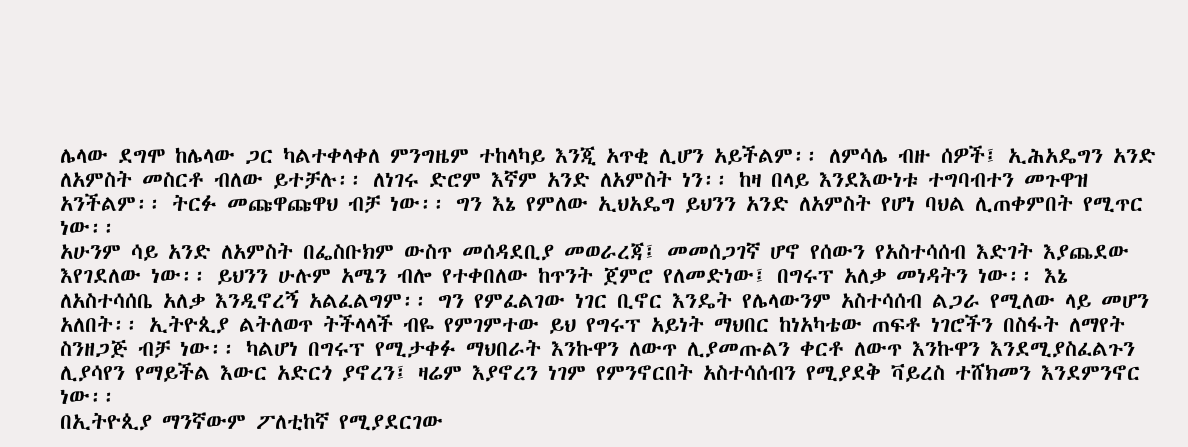ሌላው ደግሞ ከሌላው ጋር ካልተቀላቀለ ምንግዜም ተከላካይ እንጂ አጥቂ ሊሆን አይችልም፡፡ ለምሳሌ ብዙ ሰዎች፤ ኢሕአዴግን አንድ ለአምስት መስርቶ ብለው ይተቻሉ፡፡ ለነገሩ ድሮም እኛም አንድ ለአምስት ነን፡፡ ከዛ በላይ እንደእውነቱ ተግባብተን መጉዋዝ አንችልም፡፡ ትርፉ መጩዋጩዋህ ብቻ ነው፡፡ ግን እኔ የምለው ኢህአዴግ ይህንን አንድ ለአምስት የሆነ ባህል ሊጠቀምበት የሚጥር ነው፡፡
አሁንም ሳይ አንድ ለአምስት በፌስቡክም ውስጥ መሰዳደቢያ መወራረጃ፤ መመሰጋገኛ ሆኖ የሰውን የአስተሳሰብ እድገት እያጨደው እየገደለው ነው፡፡ ይህንን ሁሉም አሜን ብሎ የተቀበለው ከጥንት ጀምሮ የለመድነው፤ በግሩፕ አለቃ መነዳትን ነው፡፡ እኔ ለአስተሳሰቤ አለቃ እንዲኖረኝ አልፈልግም፡፡ ግን የምፈልገው ነገር ቢኖር እንዴት የሌላውንም አስተሳሰብ ልጋራ የሚለው ላይ መሆን አለበት፡፡ ኢትዮጲያ ልትለወጥ ትችላላች ብዬ የምገምተው ይህ የግሩፕ አይነት ማህበር ከነአካቴው ጠፍቶ ነገሮችን በስፋት ለማየት ስንዘጋጅ ብቻ ነው፡፡ ካልሆነ በግሩፕ የሚታቀፉ ማህበራት እንኩዋን ለውጥ ሊያመጡልን ቀርቶ ለውጥ እንኩዋን እንደሚያስፈልጉን ሊያሳየን የማይችል እውር አድርጎ ያኖረን፤ ዛሬም እያኖረን ነገም የምንኖርበት አስተሳሰብን የሚያደቅ ቫይረስ ተሸክመን እንደምንኖር ነው፡፡
በኢትዮጲያ ማንኛውም ፖለቲከኛ የሚያደርገው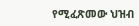የሚፈጽመው ህዝብ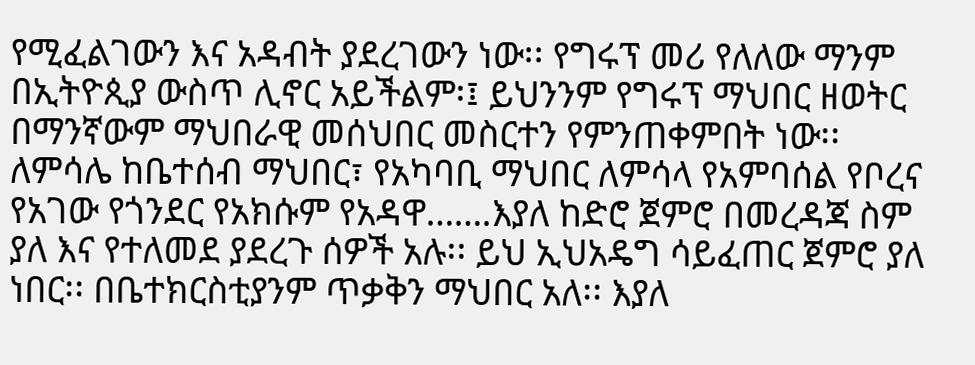የሚፈልገውን እና አዳብት ያደረገውን ነው፡፡ የግሩፕ መሪ የለለው ማንም በኢትዮጲያ ውስጥ ሊኖር አይችልም፡፤ ይህንንም የግሩፕ ማህበር ዘወትር በማንኛውም ማህበራዊ መሰህበር መስርተን የምንጠቀምበት ነው፡፡ ለምሳሌ ከቤተሰብ ማህበር፣ የአካባቢ ማህበር ለምሳላ የአምባሰል የቦረና የአገው የጎንደር የአክሱም የአዳዋ…….እያለ ከድሮ ጀምሮ በመረዳጃ ስም ያለ እና የተለመደ ያደረጉ ሰዎች አሉ፡፡ ይህ ኢህአዴግ ሳይፈጠር ጀምሮ ያለ ነበር፡፡ በቤተክርስቲያንም ጥቃቅን ማህበር አለ፡፡ እያለ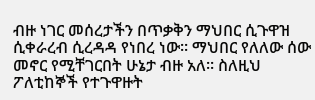ብዙ ነገር መሰረታችን በጥቃቅን ማህበር ሲጉዋዝ ሲቀራረብ ሲረዳዳ የነበረ ነው፡፡ ማህበር የለለው ሰው መኖር የሚቸገርበት ሁኔታ ብዙ አለ፡፡ ስለዚህ ፖለቲከኞች የተጉዋዙት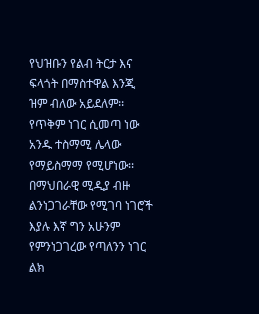የህዝቡን የልብ ትርታ እና ፍላጎት በማስተዋል እንጂ ዝም ብለው አይደለም፡፡ የጥቅም ነገር ሲመጣ ነው አንዱ ተስማሚ ሌላው የማይስማማ የሚሆነው፡፡ በማህበራዊ ሚዲያ ብዙ ልንነጋገራቸው የሚገባ ነገሮች እያሉ እኛ ግን አሁንም የምንነጋገረው የጣለንን ነገር ልክ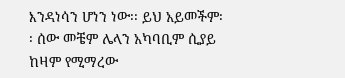እንዳነሳን ሆነን ነው፡፡ ይህ አይመችም፡፡ ሰው መቼም ሌላን አካባቢም ሲያይ ከዛም የሚማረው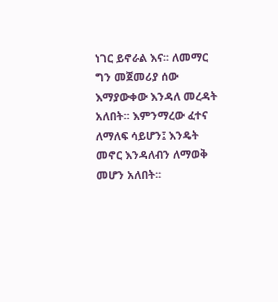ነገር ይኖራል እና፡፡ ለመማር ግን መጀመሪያ ሰው እማያውቀው እንዳለ መረዳት አለበት፡፡ እምንማረው ፈተና ለማለፍ ሳይሆን፤ እንዴት መኖር እንዳለብን ለማወቅ መሆን አለበት፡፡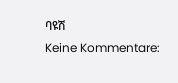ባዩሽ
Keine Kommentare: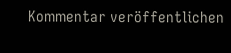Kommentar veröffentlichen